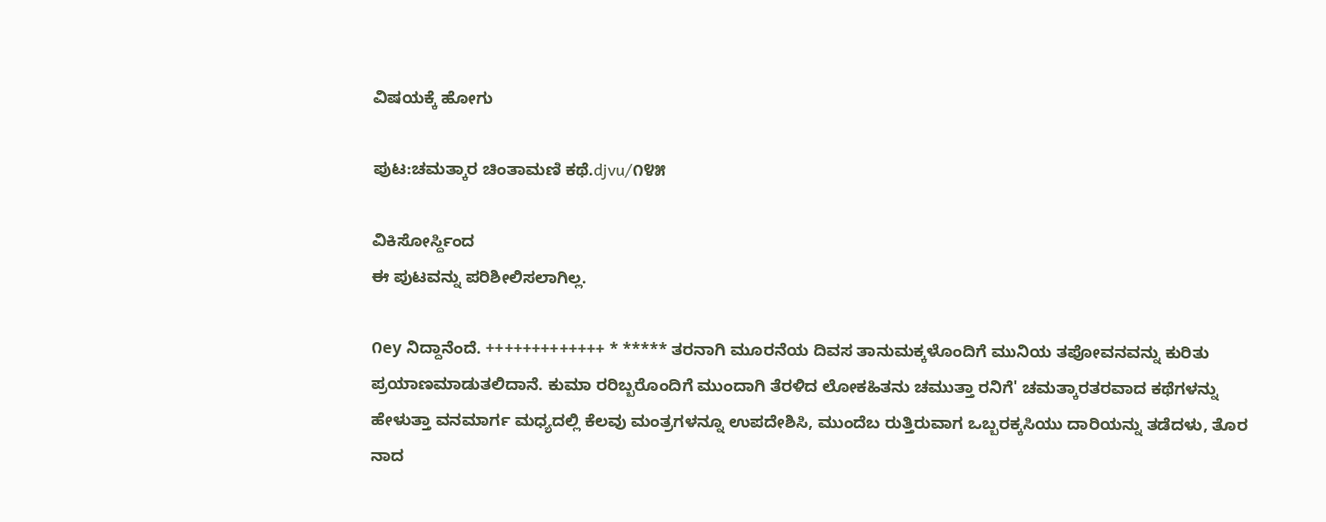ವಿಷಯಕ್ಕೆ ಹೋಗು

ಪುಟ:ಚಮತ್ಕಾರ ಚಿಂತಾಮಣಿ ಕಥೆ.djvu/೧೪೫

ವಿಕಿಸೋರ್ಸ್ದಿಂದ
ಈ ಪುಟವನ್ನು ಪರಿಶೀಲಿಸಲಾಗಿಲ್ಲ.

೧ey ನಿದ್ದಾನೆಂದೆ. +++++++++++++ * ***** ತರನಾಗಿ ಮೂರನೆಯ ದಿವಸ ತಾನುಮಕ್ಕಳೊಂದಿಗೆ ಮುನಿಯ ತಪೋವನವನ್ನು ಕುರಿತು ಪ್ರಯಾಣಮಾಡುತಲಿದಾನೆ. ಕುಮಾ ರರಿಬ್ಬರೊಂದಿಗೆ ಮುಂದಾಗಿ ತೆರಳಿದ ಲೋಕಹಿತನು ಚಮುತ್ತಾ ರನಿಗೆ' ಚಮತ್ಕಾರತರವಾದ ಕಥೆಗಳನ್ನು ಹೇಳುತ್ತಾ ವನಮಾರ್ಗ ಮಧ್ಯದಲ್ಲಿ ಕೆಲವು ಮಂತ್ರಗಳನ್ನೂ ಉಪದೇಶಿಸಿ, ಮುಂದೆಬ ರುತ್ತಿರುವಾಗ ಒಬ್ಬರಕ್ಕಸಿಯು ದಾರಿಯನ್ನು ತಡೆದಳು, ತೊರ ನಾದ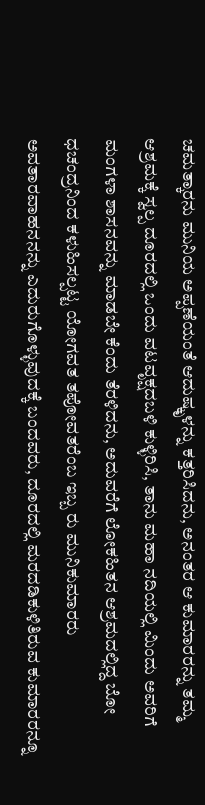ಚಮತ್ಕಾರನು ಮುನಿಯ ಅಪ್ಪಣೆಯಂತೆ ಆದುಷ್ಕೃಳನ್ನು ಕತ್ತರಿಸಿದನು, ಅನಂತರ ಆ ಕುಮಾರರನ್ನು ತಮ್ಮ ಆಶ್ರಮಕ್ಕೆ ಸ್ವಲ್ಪ ದೂರದಲ್ಲಿ ಒಂದು ವಟವೃಕ್ಷದಬಳಿ ಕುಳ್ಳಿರಿಸಿ, ತಾನು ಮಹಾ ನದಿಯಲ್ಲಿ ಮಿಂದು ಅವರಿಗೆ ಮಂಗಳಾ ಶಾಸನವನ್ನು ಮಾಡಬೇ ಕೆಂದು ತೆರಳಿದನು, ಅದುವರೆಗೆ ಲೋಕಹಿತನ ಆಶ್ರಮದಲ್ಲಿದ್ದ ಬೋ ಧಚಂದ್ರನಿಂದ ಕಳುಹಿಸಲ್ಪಟ್ಟ ಯೋಗವತ ತಪೋವತರೆಂಬ ಇಬ್ಬ ರು ಮುನಿಕುಮಾರರು ಅವತಾರವಾಹನನನ್ನು ಎದುರುಗೊಳ್ಳುವುದಕ್ಕೆ ಬಂದವರು, ದೂರದಲ್ಲಿ ಮರದಡಿಕುಳಿತಿರುವ ಕುಮಾರರನ್ನೂ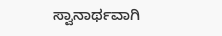ಸ್ವಾನಾರ್ಥವಾಗಿ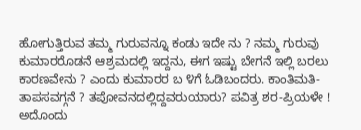ಹೋಗುತ್ತಿರುವ ತಮ್ಮ ಗುರುವನ್ನೂ ಕಂಡು ಇದೇ ನು ? ನಮ್ಮ ಗುರುವು ಕುಮಾರರೊಡನೆ ಆಶ್ರಮದಲ್ಲಿ ಇದ್ದನು, ಈಗ ಇಷ್ಟು ಬೇಗನೆ ಇಲ್ಲಿ ಬರಲು ಕಾರಣವೇನು ? ಎಂದು ಕುಮಾರರ ಬ ೪ಗೆ ಓಡಿಬಂದರು. ಕಾಂತಿಮತಿ-ತಾಪಸವಗ್ಗನೆ ? ತಪೋವನದಲ್ಲಿದ್ದವರುಯಾರು? ಪವಿತ್ರ ಶರ-ಪ್ರಿಯಳೇ ! ಅದೊಂದು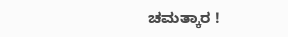ಚಮತ್ಕಾರ !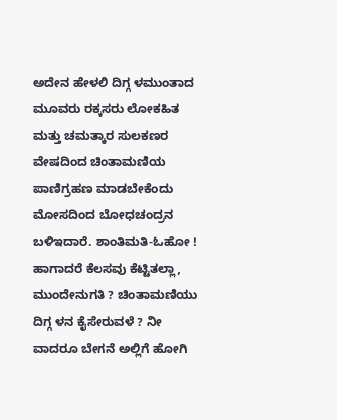ಅದೇನ ಹೇಳಲಿ ದಿಗ್ಗ ಳಮುಂತಾದ ಮೂವರು ರಕ್ಕಸರು ಲೋಕಹಿತ ಮತ್ತು ಚಮತ್ಕಾರ ಸುಲಕಣರ ವೇಷದಿಂದ ಚಿಂತಾಮಣಿಯ ಪಾಣಿಗ್ರಹಣ ಮಾಡಬೇಕೆಂದು ಮೋಸದಿಂದ ಬೋಧಚಂದ್ರನ ಬಳಿಇದಾರೆ. ಶಾಂತಿಮತಿ-ಓಹೋ ! ಹಾಗಾದರೆ ಕೆಲಸವು ಕೆಟ್ಟಿತಲ್ಲಾ, ಮುಂದೇನುಗತಿ ? ಚಿಂತಾಮಣಿಯು ದಿಗ್ಗ ಳನ ಕೈಸೇರುವಳೆ ? ನೀ ವಾದರೂ ಬೇಗನೆ ಅಲ್ಲಿಗೆ ಹೋಗಿ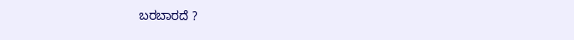ಬರಬಾರದೆ ?